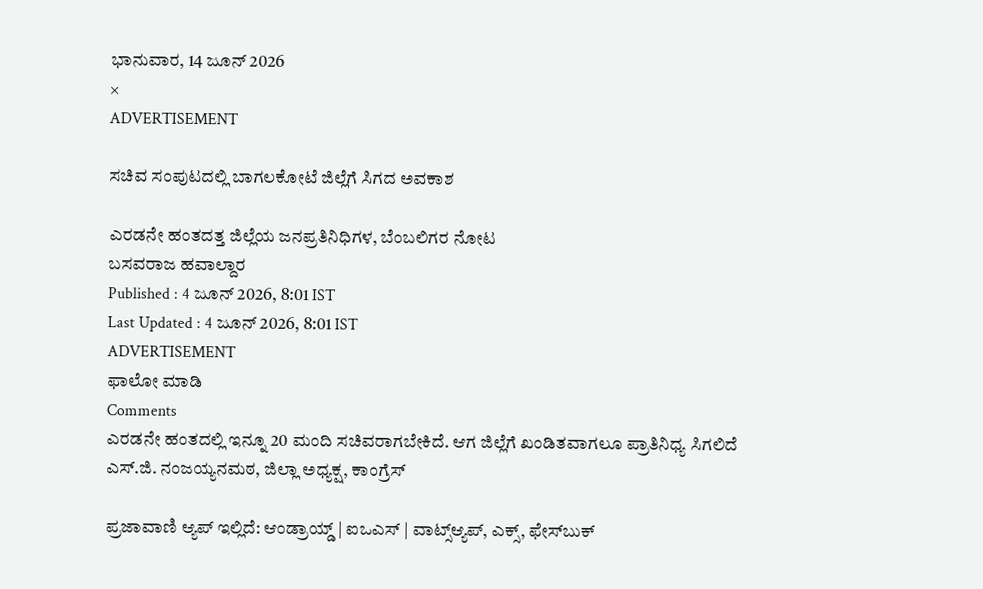ಭಾನುವಾರ, 14 ಜೂನ್ 2026
×
ADVERTISEMENT

ಸಚಿವ ಸಂಪುಟದಲ್ಲಿ ಬಾಗಲಕೋಟೆ ಜಿಲ್ಲೆಗೆ ಸಿಗದ ಅವಕಾಶ

ಎರಡನೇ ಹಂತದತ್ತ ಜಿಲ್ಲೆಯ ಜನಪ್ರತಿನಿಧಿಗಳ, ಬೆಂಬಲಿಗರ ನೋಟ
ಬಸವರಾಜ ಹವಾಲ್ದಾರ‌
Published : 4 ಜೂನ್ 2026, 8:01 IST
Last Updated : 4 ಜೂನ್ 2026, 8:01 IST
ADVERTISEMENT
ಫಾಲೋ ಮಾಡಿ
Comments
ಎರಡನೇ ಹಂತದಲ್ಲಿ ಇನ್ನೂ 20 ಮಂದಿ ಸಚಿವರಾಗಬೇಕಿದೆ. ಆಗ ಜಿಲ್ಲೆಗೆ ಖಂಡಿತವಾಗಲೂ ಪ್ರಾತಿನಿಧ್ಯ ಸಿಗಲಿದೆ
ಎಸ್‌.ಜಿ. ನಂಜಯ್ಯನಮಠ, ಜಿಲ್ಲಾ ಅಧ್ಯಕ್ಷ, ಕಾಂಗ್ರೆಸ್‌

ಪ್ರಜಾವಾಣಿ ಆ್ಯಪ್ ಇಲ್ಲಿದೆ: ಆಂಡ್ರಾಯ್ಡ್ | ಐಒಎಸ್ | ವಾಟ್ಸ್ಆ್ಯಪ್, ಎಕ್ಸ್, ಫೇಸ್‌ಬುಕ್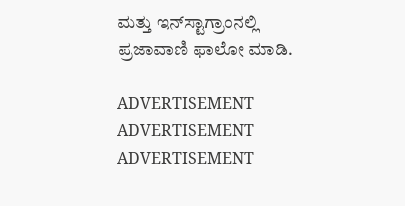ಮತ್ತು ಇನ್‌ಸ್ಟಾಗ್ರಾಂನಲ್ಲಿ ಪ್ರಜಾವಾಣಿ ಫಾಲೋ ಮಾಡಿ.

ADVERTISEMENT
ADVERTISEMENT
ADVERTISEMENT